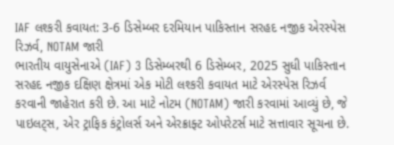IAF લશ્કરી કવાયત: 3-6 ડિસેમ્બર દરમિયાન પાકિસ્તાન સરહદ નજીક એરસ્પેસ રિઝર્વ, NOTAM જારી
ભારતીય વાયુસેનાએ (IAF) 3 ડિસેમ્બરથી 6 ડિસેમ્બર, 2025 સુધી પાકિસ્તાન સરહદ નજીક દક્ષિણ ક્ષેત્રમાં એક મોટી લશ્કરી કવાયત માટે એરસ્પેસ રિઝર્વ કરવાની જાહેરાત કરી છે. આ માટે નોટમ (NOTAM) જારી કરવામાં આવ્યું છે, જે પાઇલટ્સ, એર ટ્રાફિક કંટ્રોલર્સ અને એરક્રાફ્ટ ઓપરેટર્સ માટે સત્તાવાર સૂચના છે.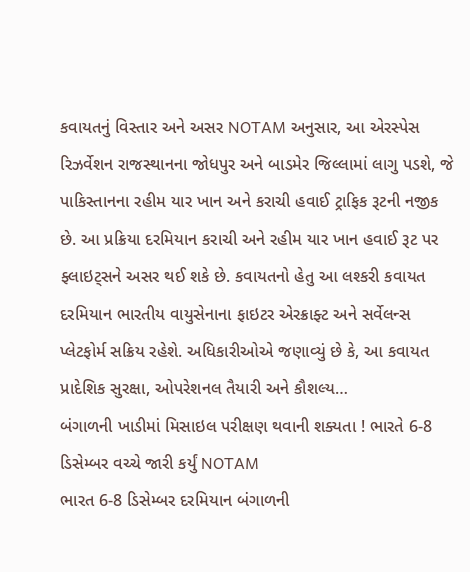કવાયતનું વિસ્તાર અને અસર NOTAM અનુસાર, આ એરસ્પેસ રિઝર્વેશન રાજસ્થાનના જોધપુર અને બાડમેર જિલ્લામાં લાગુ પડશે, જે પાકિસ્તાનના રહીમ યાર ખાન અને કરાચી હવાઈ ટ્રાફિક રૂટની નજીક છે. આ પ્રક્રિયા દરમિયાન કરાચી અને રહીમ યાર ખાન હવાઈ રૂટ પર ફ્લાઇટ્સને અસર થઈ શકે છે. કવાયતનો હેતુ આ લશ્કરી કવાયત દરમિયાન ભારતીય વાયુસેનાના ફાઇટર એરક્રાફ્ટ અને સર્વેલન્સ પ્લેટફોર્મ સક્રિય રહેશે. અધિકારીઓએ જણાવ્યું છે કે, આ કવાયત પ્રાદેશિક સુરક્ષા, ઓપરેશનલ તૈયારી અને કૌશલ્ય…
બંગાળની ખાડીમાં મિસાઇલ પરીક્ષણ થવાની શક્યતા ! ભારતે 6-8 ડિસેમ્બર વચ્ચે જારી કર્યું NOTAM
ભારત 6-8 ડિસેમ્બર દરમિયાન બંગાળની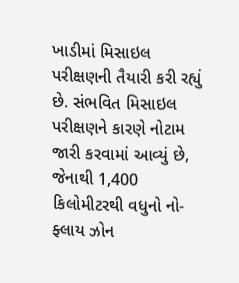ખાડીમાં મિસાઇલ પરીક્ષણની તૈયારી કરી રહ્યું છે. સંભવિત મિસાઇલ પરીક્ષણને કારણે નોટામ જારી કરવામાં આવ્યું છે, જેનાથી 1,400 કિલોમીટરથી વધુનો નો-ફ્લાય ઝોન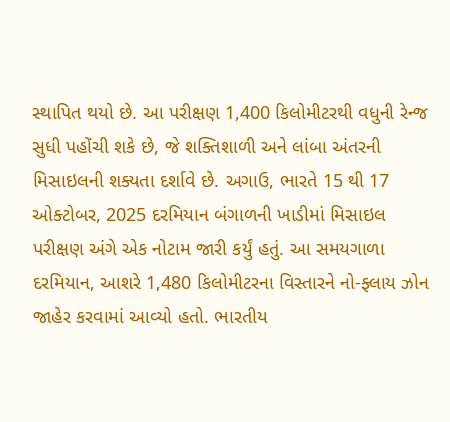સ્થાપિત થયો છે. આ પરીક્ષણ 1,400 કિલોમીટરથી વધુની રેન્જ સુધી પહોંચી શકે છે, જે શક્તિશાળી અને લાંબા અંતરની મિસાઇલની શક્યતા દર્શાવે છે. અગાઉ, ભારતે 15 થી 17 ઓક્ટોબર, 2025 દરમિયાન બંગાળની ખાડીમાં મિસાઇલ પરીક્ષણ અંગે એક નોટામ જારી કર્યું હતું. આ સમયગાળા દરમિયાન, આશરે 1,480 કિલોમીટરના વિસ્તારને નો-ફ્લાય ઝોન જાહેર કરવામાં આવ્યો હતો. ભારતીય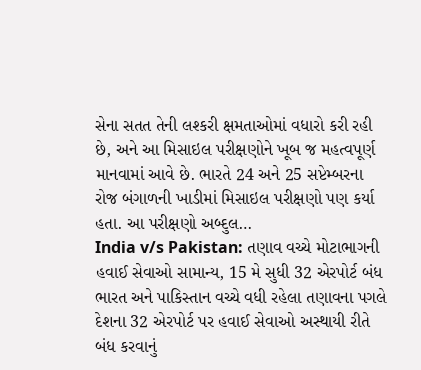સેના સતત તેની લશ્કરી ક્ષમતાઓમાં વધારો કરી રહી છે, અને આ મિસાઇલ પરીક્ષણોને ખૂબ જ મહત્વપૂર્ણ માનવામાં આવે છે. ભારતે 24 અને 25 સપ્ટેમ્બરના રોજ બંગાળની ખાડીમાં મિસાઇલ પરીક્ષણો પણ કર્યા હતા. આ પરીક્ષણો અબ્દુલ…
India v/s Pakistan: તણાવ વચ્ચે મોટાભાગની હવાઈ સેવાઓ સામાન્ય, 15 મે સુધી 32 એરપોર્ટ બંધ
ભારત અને પાકિસ્તાન વચ્ચે વધી રહેલા તણાવના પગલે દેશના 32 એરપોર્ટ પર હવાઈ સેવાઓ અસ્થાયી રીતે બંધ કરવાનું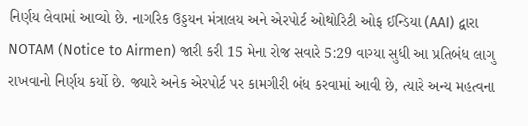નિર્ણય લેવામાં આવ્યો છે. નાગરિક ઉડ્ડયન મંત્રાલય અને એરપોર્ટ ઓથોરિટી ઓફ ઈન્ડિયા (AAI) દ્વારા NOTAM (Notice to Airmen) જારી કરી 15 મેના રોજ સવારે 5:29 વાગ્યા સુધી આ પ્રતિબંધ લાગુ રાખવાનો નિર્ણય કર્યો છે. જ્યારે અનેક એરપોર્ટ પર કામગીરી બંધ કરવામાં આવી છે, ત્યારે અન્ય મહત્વના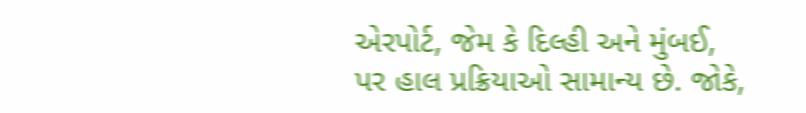એરપોર્ટ, જેમ કે દિલ્હી અને મુંબઈ, પર હાલ પ્રક્રિયાઓ સામાન્ય છે. જોકે,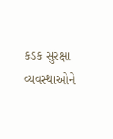કડક સુરક્ષા વ્યવસ્થાઓને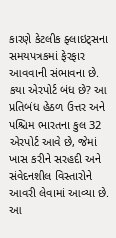કારણે કેટલીક ફ્લાઇટ્સના સમયપત્રકમાં ફેરફાર આવવાની સંભાવના છે. કયા એરપોર્ટ બંધ છે? આ પ્રતિબંધ હેઠળ ઉત્તર અને પશ્ચિમ ભારતના કુલ 32 એરપોર્ટ આવે છે, જેમાં ખાસ કરીને સરહદી અને સંવેદનશીલ વિસ્તારોને આવરી લેવામાં આવ્યા છે. આ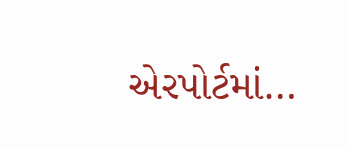એરપોર્ટમાં…